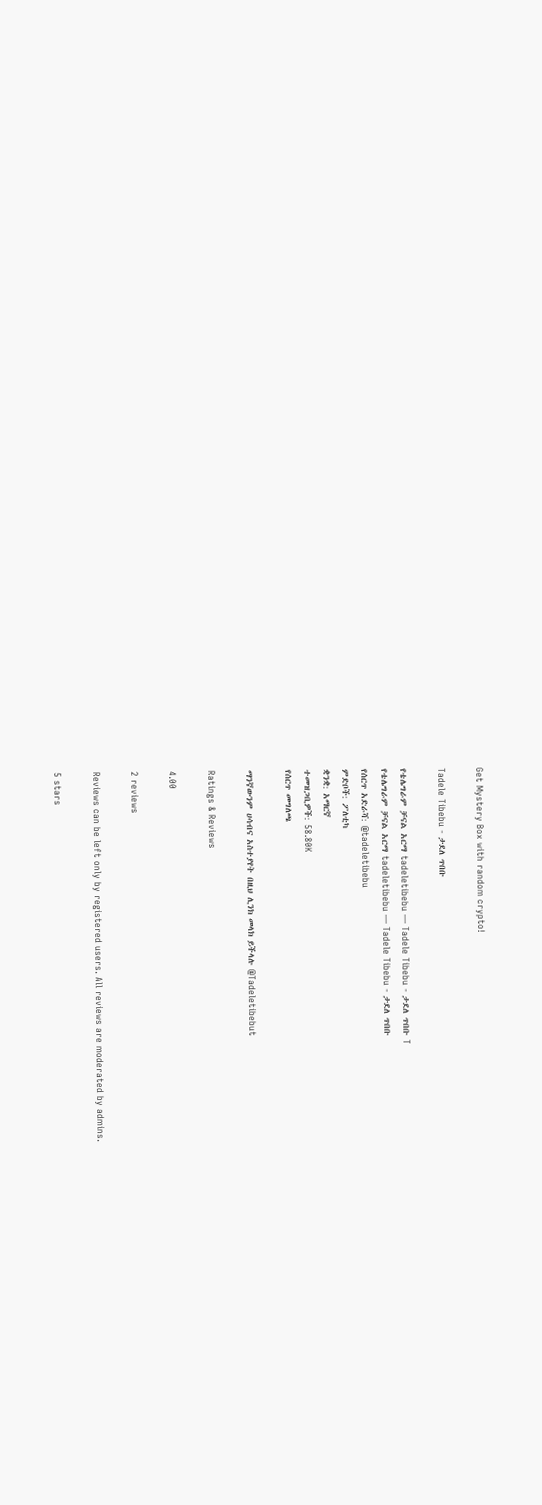Get Mystery Box with random crypto!

Tadele Tibebu - ታደለ ጥበቡ

የቴሌግራም ቻናል አርማ tadeletibebu — Tadele Tibebu - ታደለ ጥበቡ T
የቴሌግራም ቻናል አርማ tadeletibebu — Tadele Tibebu - ታደለ ጥበቡ
የሰርጥ አድራሻ: @tadeletibebu
ምድቦች: ፖለቲካ
ቋንቋ: አማርኛ
ተመዝጋቢዎች: 58.80K
የሰርጥ መግለጫ

ማንኛውንም ሀሳብና አስተያየት በዚህ ሊንክ መላክ ይችላሉ @Tadeletibebut

Ratings & Reviews

4.00

2 reviews

Reviews can be left only by registered users. All reviews are moderated by admins.

5 stars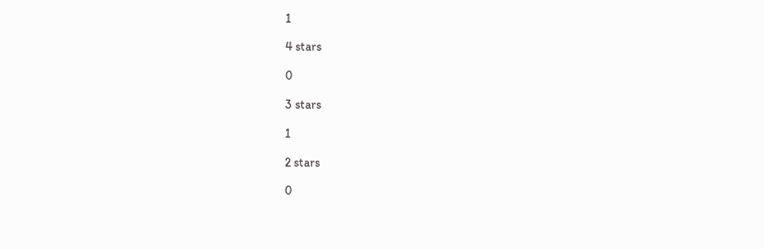1

4 stars

0

3 stars

1

2 stars

0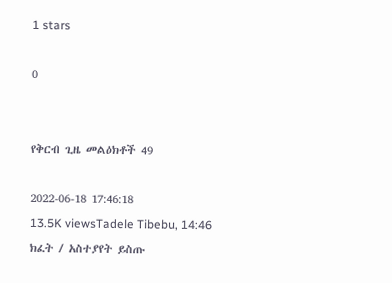1 stars

0


የቅርብ ጊዜ መልዕክቶች 49

2022-06-18 17:46:18
13.5K viewsTadele Tibebu, 14:46
ክፈት / አስተያየት ይስጡ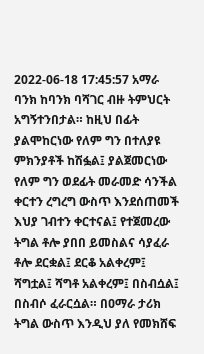2022-06-18 17:45:57 አማራ ባንክ ከባንክ ባሻገር ብዙ ትምህርት አግኝተንበታል። ከዚህ በፊት ያልሞከርነው የለም ግን በተለያዩ ምክንያቶች ከሽፏል፤ ያልጀመርነው የለም ግን ወደፊት መራመድ ሳንችል ቀርተን ረግረግ ውስጥ እንደሰጠመች እህያ ገብተን ቀርተናል፤ የተጀመረው ትግል ቶሎ ያበበ ይመስልና ሳያፈራ ቶሎ ደርቋል፤ ደርቆ አልቀረም፤ ሻግቷል፤ ሻግቶ አልቀረም፤ በስብሷል፤ በስብሶ ፈራርሷል። በዐማራ ታሪክ ትግል ውስጥ እንዲህ ያለ የመክሸፍ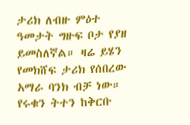ታሪክ ለብዙ ምዕተ ዓመታት ግዙፍ ቦታ የያዘ ይመስለኛል። ዛሬ ይሄን የመክሸፍ ታሪክ የሰበረው አማራ ባንክ ብቻ ነው። የሩቁን ትተን ከቅርቡ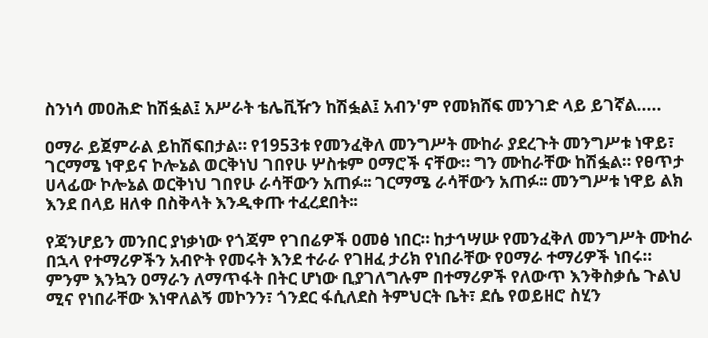ስንነሳ መዐሕድ ከሽፏል፤ አሥራት ቴሌቪዥን ከሽፏል፤ አብን'ም የመክሸፍ መንገድ ላይ ይገኛል.....

ዐማራ ይጀምራል ይከሽፍበታል። የ1953ቱ የመንፈቅለ መንግሥት ሙከራ ያደረጉት መንግሥቱ ነዋይ፣ ገርማሜ ነዋይና ኮሎኔል ወርቅነህ ገበየሁ ሦስቱም ዐማሮች ናቸው። ግን ሙከራቸው ከሽፏል። የፀጥታ ሀላፊው ኮሎኔል ወርቅነህ ገበየሁ ራሳቸውን አጠፉ፡፡ ገርማሜ ራሳቸውን አጠፉ፡፡ መንግሥቱ ነዋይ ልክ እንደ በላይ ዘለቀ በስቅላት እንዲቀጡ ተፈረደበት፡፡

የጃንሆይን መንበር ያነቃነው የጎጃም የገበሬዎች ዐመፅ ነበር። ከታኅሣሡ የመንፈቅለ መንግሥት ሙከራ በኋላ የተማሪዎችን አብዮት የመሩት እንደ ተራራ የገዘፈ ታሪክ የነበራቸው የዐማራ ተማሪዎች ነበሩ። ምንም እንኳን ዐማራን ለማጥፋት በትር ሆነው ቢያገለግሉም በተማሪዎች የለውጥ እንቅስቃሴ ጉልህ ሚና የነበራቸው እነዋለልኝ መኮንን፣ ጎንደር ፋሲለደስ ትምህርት ቤት፣ ደሴ የወይዘሮ ስሂን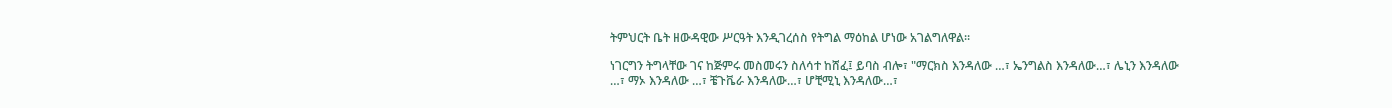ትምህርት ቤት ዘውዳዊው ሥርዓት እንዲገረሰስ የትግል ማዕከል ሆነው አገልግለዋል።

ነገርግን ትግላቸው ገና ከጅምሩ መስመሩን ስለሳተ ከሸፈ፤ ይባስ ብሎ፣ "ማርክስ እንዳለው …፣ ኤንግልስ እንዳለው…፣ ሌኒን እንዳለው …፣ ማኦ እንዳለው …፣ ቼጉቬራ እንዳለው…፣ ሆቺሚኒ እንዳለው…፣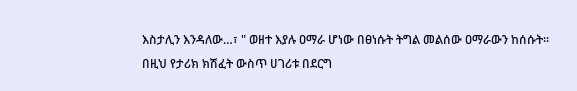እስታሊን እንዳለው…፣ " ወዘተ እያሉ ዐማራ ሆነው በፀነሱት ትግል መልሰው ዐማራውን ከሰሱት። በዚህ የታሪክ ክሽፈት ውስጥ ሀገሪቱ በደርግ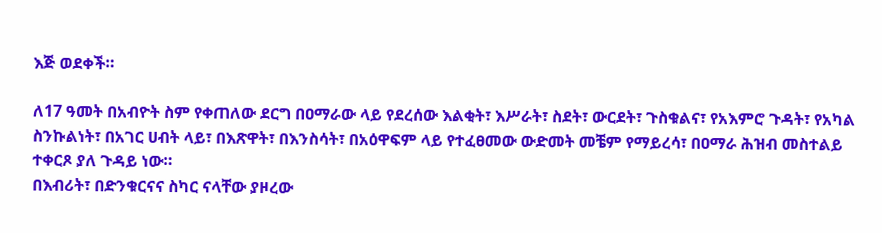እጅ ወደቀች።

ለ17 ዓመት በአብዮት ስም የቀጠለው ደርግ በዐማራው ላይ የደረሰው እልቂት፣ እሥራት፣ ስደት፣ ውርደት፣ ጉስቁልና፣ የአእምሮ ጉዳት፣ የአካል ስንኩልነት፣ በአገር ሀብት ላይ፣ በእጽዋት፣ በእንስሳት፣ በአዕዋፍም ላይ የተፈፀመው ውድመት መቼም የማይረሳ፣ በዐማራ ሕዝብ መስተልይ ተቀርጾ ያለ ጉዳይ ነው።
በእብሪት፣ በድንቁርናና ስካር ናላቸው ያዞረው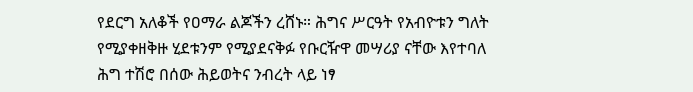የደርግ አለቆች የዐማራ ልጆችን ረሸኑ። ሕግና ሥርዓት የአብዮቱን ግለት የሚያቀዘቅዙ ሂደቱንም የሚያደናቅፉ የቡርዥዋ መሣሪያ ናቸው እየተባለ ሕግ ተሽሮ በሰው ሕይወትና ንብረት ላይ ነፃ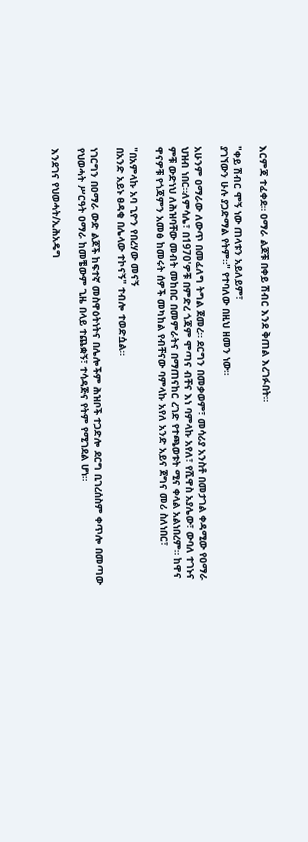እርምጃ ተፈቀደ። ዐማራ ልጆቹ በቀይ ሽብር እንደ ቅጠል እረገፉበት።

"ቀይ ሽብር ሞኝ ነው ጠላቱን አይለይም፣
ያገኘውን ሁሉ ያጋድማል የትም።" የተባለው በዚህ ዘመን ነው።

አሁንም ዐማራው ለውጥ በመፈለግ ትግል ጀመረ። ደርግን በመቃወም፣ መሳሪያ አንስቶ በመታገል ቀዳሚው የዐማራ ህዝብ ነበር።ለምሳሌ፣ በ1970'ዎቹ በምድረ ጎጃም ሞጣና ብቸና እነ ባምላኩ አየለ፣ የሺዋስ አያሌው፣ ውባለ ተገኑና ምቹ ውድነህ ለሕዝባቸው መብት መከበር በመምራትና በማጠናከር ረገድ የተጫወቱት ሚና ቀላል አልነበረም። ከዋና ዋናዎቹ የጎጃምን አመፅ ከመሩት ሰዎች መካከል የብቸናው ባምላኩ አየለ አንድ አይና ጀግና መሪ ስለነበር፣

"በአምላኩ አባ ጊዮን የበረሃው መናኝ
በአንድ አይኑ ፀዳቂ በሌላው ተኮናኝ" ተብሎ ተወድሷል።

ነገርግን በዐማራ ውድ ልጆች ከፍተኛ መስዋዕትነትና በሌሎችም ሕዝቦች ተጋድሎ ደርግ ቢገረሰስም ቀጥሎ በመጣው የህወሓት ሥርዓት ዐማራ ከመቼውም ጊዜ በላይ ተጨቋኝ፣ ተሳዳጅና የትም የሚገደል ሆነ።

እንደገና የህወሓት/ኢሕአዴግ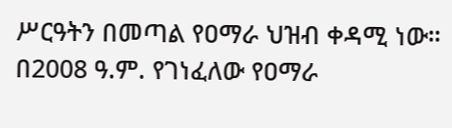ሥርዓትን በመጣል የዐማራ ህዝብ ቀዳሚ ነው። በ2008 ዓ.ም. የገነፈለው የዐማራ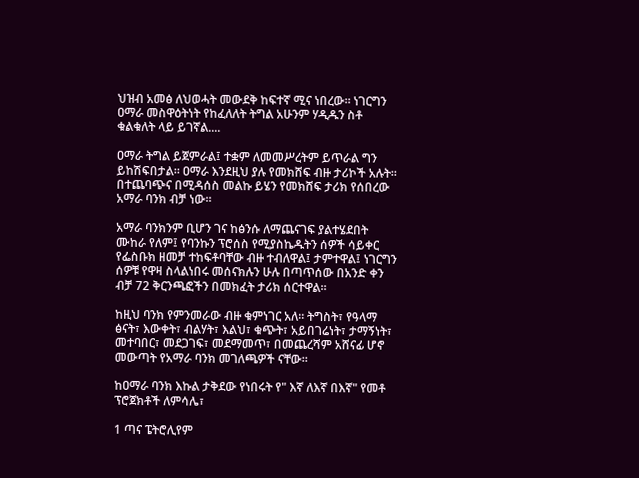ህዝብ አመፅ ለህወሓት መውደቅ ከፍተኛ ሚና ነበረው። ነገርግን ዐማራ መስዋዕትነት የከፈለለት ትግል አሁንም ሃዲዱን ስቶ ቁልቁለት ላይ ይገኛል....

ዐማራ ትግል ይጀምራል፤ ተቋም ለመመሥረትም ይጥራል ግን ይከሽፍበታል። ዐማራ እንደዚህ ያሉ የመክሸፍ ብዙ ታሪኮች አሉት። በተጨባጭና በሚዳሰስ መልኩ ይሄን የመክሸፍ ታሪክ የሰበረው አማራ ባንክ ብቻ ነው።

አማራ ባንክንም ቢሆን ገና ከፅንሱ ለማጨናገፍ ያልተሄደበት ሙከራ የለም፤ የባንኩን ፕሮሰስ የሚያስኬዱትን ሰዎች ሳይቀር የፌስቡክ ዘመቻ ተከፍቶባቸው ብዙ ተብለዋል፤ ታምተዋል፤ ነገርግን ሰዎቹ የዋዛ ስላልነበሩ መሰናክሉን ሁሉ በጣጥሰው በአንድ ቀን ብቻ 72 ቅርንጫፎችን በመክፈት ታሪክ ሰርተዋል።

ከዚህ ባንክ የምንመራው ብዙ ቁምነገር አለ። ትግስት፣ የዓላማ ፅናት፣ እውቀት፣ ብልሃት፣ እልህ፣ ቁጭት፣ አይበገሬነት፣ ታማኝነት፣ መተባበር፣ መደጋገፍ፣ መደማመጥ፣ በመጨረሻም አሸናፊ ሆኖ መውጣት የአማራ ባንክ መገለጫዎች ናቸው።

ከዐማራ ባንክ እኩል ታቅደው የነበሩት የ" እኛ ለእኛ በእኛ" የመቶ ፕሮጀክቶች ለምሳሌ፣

1 ጣና ፔትሮሊየም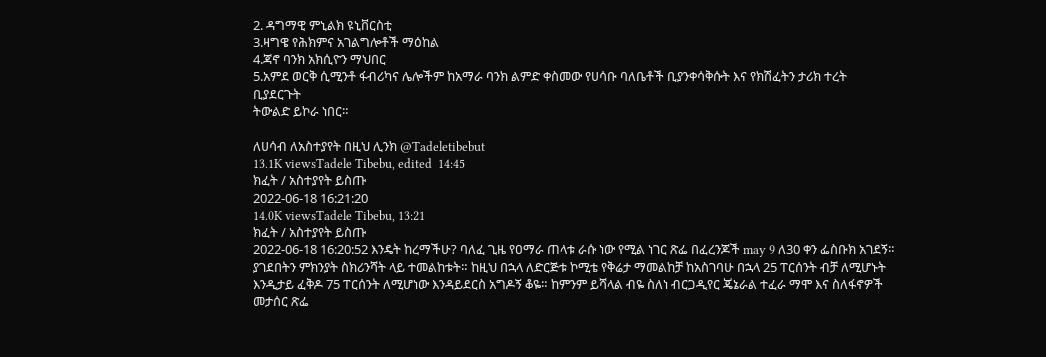2. ዳግማዊ ምኒልክ ዩኒቨርስቲ
3.ዛግዌ የሕክምና አገልግሎቶች ማዕከል
4.ጃኖ ባንክ አክሲዮን ማህበር
5.አምደ ወርቅ ሲሚንቶ ፋብሪካና ሌሎችም ከአማራ ባንክ ልምድ ቀስመው የሀሳቡ ባለቤቶች ቢያንቀሳቅሱት እና የክሽፈትን ታሪክ ተረት ቢያደርጉት
ትውልድ ይኮራ ነበር።

ለሀሳብ ለአስተያየት በዚህ ሊንክ @Tadeletibebut
13.1K viewsTadele Tibebu, edited  14:45
ክፈት / አስተያየት ይስጡ
2022-06-18 16:21:20
14.0K viewsTadele Tibebu, 13:21
ክፈት / አስተያየት ይስጡ
2022-06-18 16:20:52 እንዴት ከረማችሁ? ባለፈ ጊዜ የዐማራ ጠላቱ ራሱ ነው የሚል ነገር ጽፌ በፈረንጆች may 9 ለ30 ቀን ፌስቡክ አገደኝ። ያገደበትን ምክንያት ስክሪንሻት ላይ ተመልከቱት። ከዚህ በኋላ ለድርጅቱ ኮሚቴ የቅሬታ ማመልከቻ ከአስገባሁ በኋላ 25 ፐርሰንት ብቻ ለሚሆኑት እንዲታይ ፈቅዶ 75 ፐርሰንት ለሚሆነው እንዳይደርስ አግዶኝ ቆዬ። ከምንም ይሻላል ብዬ ስለነ ብርጋዲየር ጄኔራል ተፈራ ማሞ እና ስለፋኖዎች መታሰር ጽፌ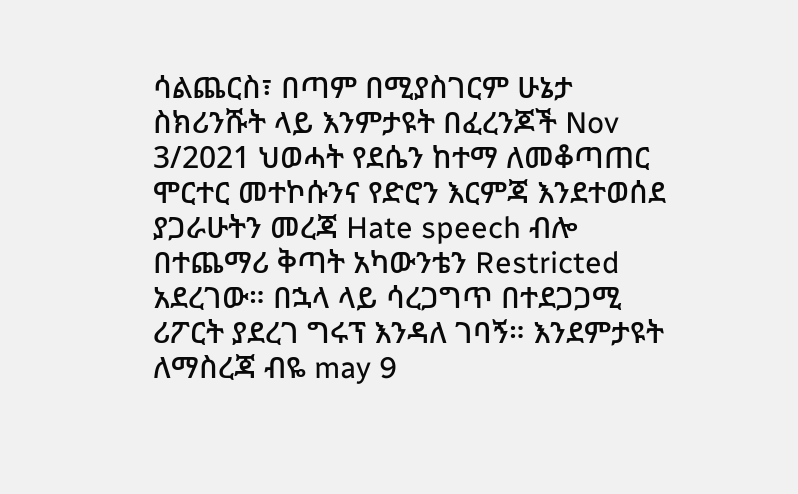ሳልጨርስ፣ በጣም በሚያስገርም ሁኔታ ስክሪንሹት ላይ እንምታዩት በፈረንጆች Nov 3/2021 ህወሓት የደሴን ከተማ ለመቆጣጠር ሞርተር መተኮሱንና የድሮን እርምጃ እንደተወሰደ
ያጋራሁትን መረጃ Hate speech ብሎ በተጨማሪ ቅጣት አካውንቴን Restricted አደረገው። በኋላ ላይ ሳረጋግጥ በተደጋጋሚ ሪፖርት ያደረገ ግሩፕ እንዳለ ገባኝ። እንደምታዩት ለማስረጃ ብዬ may 9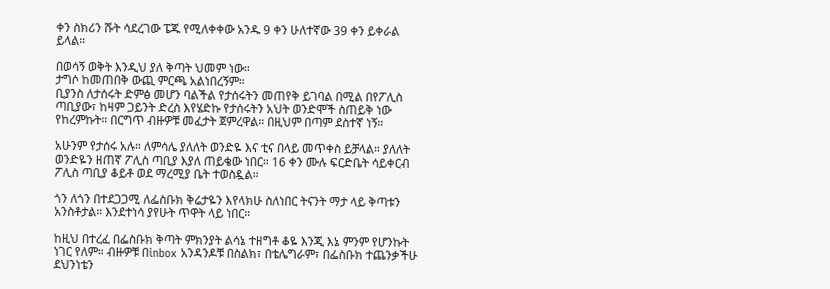ቀን ስክሪን ሹት ሳደረገው ፔጁ የሚለቀቀው አንዱ 9 ቀን ሁለተኛው 39 ቀን ይቀራል ይላል።

በወሳኝ ወቅት እንዲህ ያለ ቅጣት ህመም ነው።
ታግሶ ከመጠበቅ ውጪ ምርጫ አልነበረኝም።
ቢያንስ ለታሰሩት ድምፅ መሆን ባልችል የታሰሩትን መጠየቅ ይገባል በሚል በየፖሊስ ጣቢያው፣ ከዛም ጋይንት ድረስ እየሄድኩ የታሰሩትን አህት ወንድሞች ስጠይቅ ነው የከረምኩት። በርግጥ ብዙዎቹ መፈታት ጀምረዋል። በዚህም በጣም ደስተኛ ነኝ።

አሁንም የታሰሩ አሉ። ለምሳሌ ያለለት ወንድዬ እና ቲና በላይ መጥቀስ ይቻላል። ያለለት ወንድዬን ዘጠኛ ፖሊስ ጣቢያ እያለ ጠይቄው ነበር። 16 ቀን ሙሉ ፍርድቤት ሳይቀርብ ፖሊስ ጣቢያ ቆይቶ ወደ ማረሚያ ቤት ተወስዷል።

ጎን ለጎን በተደጋጋሚ ለፌስቡክ ቅሬታዬን እየላክሁ ስለነበር ትናንት ማታ ላይ ቅጣቱን አንስቶታል። እንደተነሳ ያየሁት ጥዋት ላይ ነበር።

ከዚህ በተረፈ በፌስቡክ ቅጣት ምክንያት ልሳኔ ተዘግቶ ቆዬ እንጂ እኔ ምንም የሆንኩት ነገር የለም። ብዙዎቹ በinbox አንዳንዶቹ በስልክ፣ በቴሌግራም፣ በፌስቡክ ተጨንቃችሁ ደህንነቴን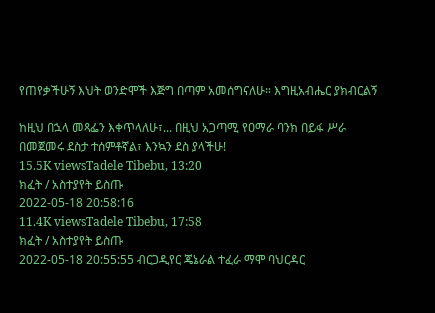የጠየቃችሁኝ እህት ወንድሞች እጅግ በጣም አመሰግናለሁ። እግዚአብሔር ያክብርልኝ

ከዚህ በኋላ መጻፌን እቀጥላለሁ፣... በዚህ አጋጣሚ የዐማራ ባንክ በይፋ ሥራ በመጀመሩ ደስታ ተሰምቶኛል፣ እንኳን ደስ ያላችሁ!
15.5K viewsTadele Tibebu, 13:20
ክፈት / አስተያየት ይስጡ
2022-05-18 20:58:16
11.4K viewsTadele Tibebu, 17:58
ክፈት / አስተያየት ይስጡ
2022-05-18 20:55:55 ብርጋዲየር ጄኔራል ተፈራ ማሞ ባህርዳር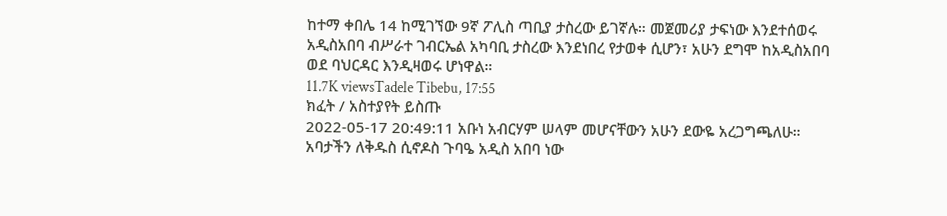ከተማ ቀበሌ 14 ከሚገኘው 9ኛ ፖሊስ ጣቢያ ታስረው ይገኛሉ። መጀመሪያ ታፍነው እንደተሰወሩ አዲስአበባ ብሥራተ ገብርኤል አካባቢ ታስረው እንደነበረ የታወቀ ሲሆን፣ አሁን ደግሞ ከአዲስአበባ ወደ ባህርዳር እንዲዛወሩ ሆነዋል።
11.7K viewsTadele Tibebu, 17:55
ክፈት / አስተያየት ይስጡ
2022-05-17 20:49:11 አቡነ አብርሃም ሠላም መሆናቸውን አሁን ደውዬ አረጋግጫለሁ። አባታችን ለቅዱስ ሲኖዶስ ጉባዔ አዲስ አበባ ነው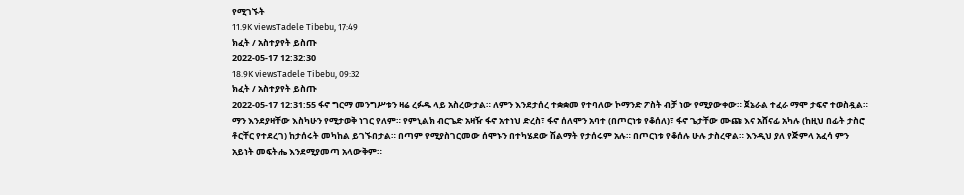የሚገኙት
11.9K viewsTadele Tibebu, 17:49
ክፈት / አስተያየት ይስጡ
2022-05-17 12:32:30
18.9K viewsTadele Tibebu, 09:32
ክፈት / አስተያየት ይስጡ
2022-05-17 12:31:55 ፋኖ ግርማ መንግሥቱን ዛሬ ረፉዱ ላይ አስረውታል። ለምን እንደታሰረ ተቋቋመ የተባለው ኮማንድ ፖስት ብቻ ነው የሚያውቀው። ጀኔራል ተፈራ ማሞ ታፍኖ ተወስዷል። ማን እንደያዛቸው እስካሁን የሚታወቅ ነገር የለም። የምኒልክ ብርጌድ አዛዥ ፋኖ አተነህ ድረስ፣ ፋኖ ሰለሞን አባተ (በጦርነቱ የቆሰለ)፣ ፋኖ ጌታቸው ሙጩ እና አሸናፊ አካሉ (ከዚህ በፊት ታስሮ ቶርቸር የተደረገ) ከታሰሩት መካከል ይገኙበታል። በጣም የሚያስገርመው ሰሞኑን በተካሄደው ሽልማት የታሰሩም አሉ። በጦርነቱ የቆሰሉ ሁሉ ታስረዋል። እንዲህ ያለ የጅምላ አፈሳ ምን አይነት መፍትሔ እንደሚያመጣ አላውቅም።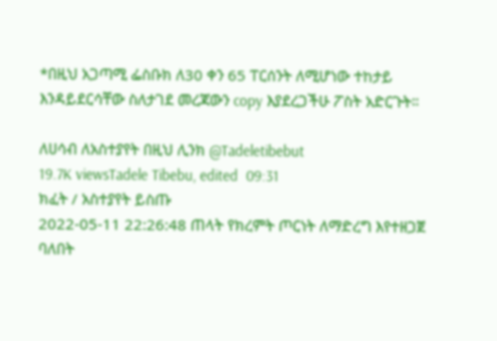*በዚህ አጋጣሚ ፌስቡክ ለ30 ቀን 65 ፐርሰንት ለሚሆነው ተከታይ እንዳይደርሳቸው ስለታገደ መረጃውን copy እያደረጋችሁ ፖስት አድርጉት።

ለሀሳብ ለአስተያየት በዚህ ሊንክ @Tadeletibebut
19.7K viewsTadele Tibebu, edited  09:31
ክፈት / አስተያየት ይስጡ
2022-05-11 22:26:48 ጠላት የክረምት ጦርነት ለማድረግ እየተዘጋጀ ባለበት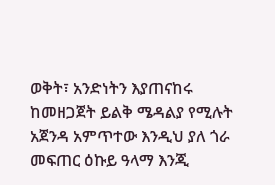ወቅት፣ አንድነትን እያጠናከሩ ከመዘጋጀት ይልቅ ሜዳልያ የሚሉት አጀንዳ አምጥተው እንዲህ ያለ ጎራ መፍጠር ዕኩይ ዓላማ እንጂ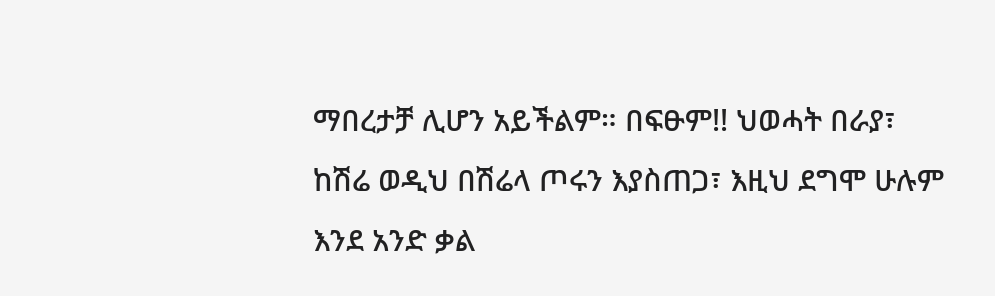ማበረታቻ ሊሆን አይችልም። በፍፁም!! ህወሓት በራያ፣ ከሽሬ ወዲህ በሽሬላ ጦሩን እያስጠጋ፣ እዚህ ደግሞ ሁሉም እንደ አንድ ቃል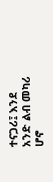ተናጋሪ፤ እንደ አንድ ልብ መካሪ ሆኖ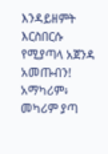እንዳይዘምት እርስበርሱ የሚያጣላ አጀንዳ አመጡብን! አማካሪም፥ መካሪም ያጣ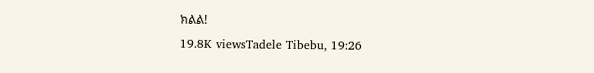ክልል!
19.8K viewsTadele Tibebu, 19:26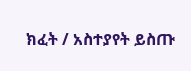ክፈት / አስተያየት ይስጡ